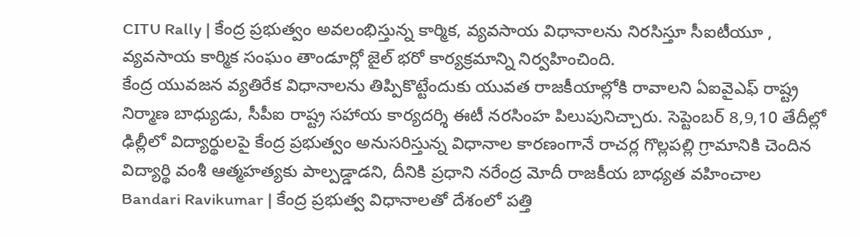CITU Rally | కేంద్ర ప్రభుత్వం అవలంభిస్తున్న కార్మిక, వ్యవసాయ విధానాలను నిరసిస్తూ సీఐటీయూ , వ్యవసాయ కార్మిక సంఘం తాండూర్లో జైల్ భరో కార్యక్రమాన్ని నిర్వహించింది.
కేంద్ర యువజన వ్యతిరేక విధానాలను తిప్పికొట్టేందుకు యువత రాజకీయాల్లోకి రావాలని ఏఐవైఎఫ్ రాష్ట్ర నిర్మాణ బాధ్యుడు, సీపీఐ రాష్ట్ర సహాయ కార్యదర్శి ఈటీ నరసింహ పిలుపునిచ్చారు. సెప్టెంబర్ 8,9,10 తేదీల్లో
ఢిల్లీలో విద్యార్థులపై కేంద్ర ప్రభుత్వం అనుసరిస్తున్న విధానాల కారణంగానే రాచర్ల గొల్లపల్లి గ్రామానికి చెందిన విద్యార్థి వంశీ ఆత్మహత్యకు పాల్పడ్డాడని, దీనికి ప్రధాని నరేంద్ర మోదీ రాజకీయ బాధ్యత వహించాల
Bandari Ravikumar | కేంద్ర ప్రభుత్వ విధానాలతో దేశంలో పత్తి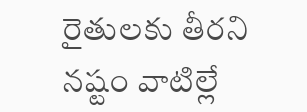రైతులకు తీరని నష్టం వాటిల్లే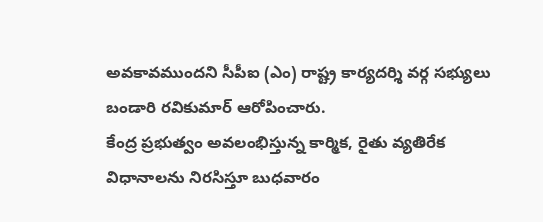అవకావముందని సీపీఐ (ఎం) రాష్ట్ర కార్యదర్శి వర్గ సభ్యులు బండారి రవికుమార్ ఆరోపించారు.
కేంద్ర ప్రభుత్వం అవలంభిస్తున్న కార్మిక, రైతు వ్యతిరేక విధానాలను నిరసిస్తూ బుధవారం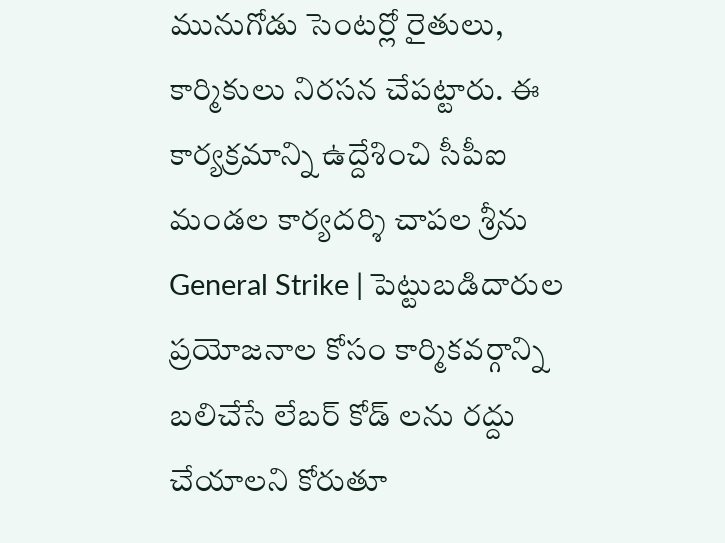మునుగోడు సెంటర్లో రైతులు, కార్మికులు నిరసన చేపట్టారు. ఈ కార్యక్రమాన్ని ఉద్దేశించి సీపీఐ మండల కార్యదర్శి చాపల శ్రీను
General Strike | పెట్టుబడిదారుల ప్రయోజనాల కోసం కార్మికవర్గాన్ని బలిచేసే లేబర్ కోడ్ లను రద్దు చేయాలని కోరుతూ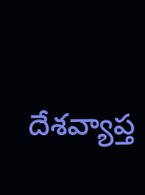దేశవ్యాప్త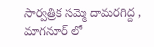సార్వత్రిక సమ్మె దామరగిద్ద , మాగనూర్ లో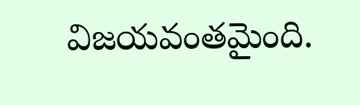విజయవంతమైంది.